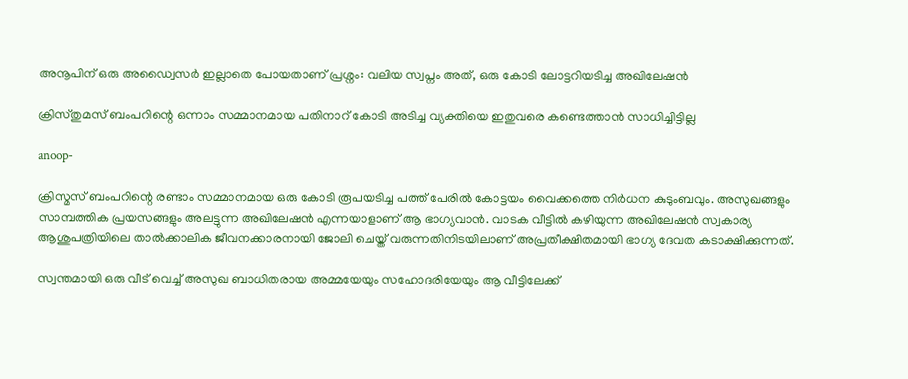അനൂപിന് ഒരു അഡ്വൈസർ ഇല്ലാതെ പോയതാണ് പ്രശ്നം: വലിയ സ്വപ്നം അത്, ഒരു കോടി ലോട്ടറിയടിച്ച അഖിലേഷന്‍

ക്രിസ്തുമസ് ബംപറിന്റെ ഒന്നാം സമ്മാനമായ പതിനാറ് കോടി അടിച്ച വ്യക്തിയെ ഇതുവരെ കണ്ടെത്താന്‍ സാധിച്ചിട്ടില്ല

anoop-

ക്രിസ്മസ് ബംപറിന്റെ രണ്ടാം സമ്മാനമായ ഒരു കോടി രൂപയടിച്ച പത്ത് പേരില്‍ കോട്ടയം വൈക്കത്തെ നിർധന കുടുംബവും. അസുഖങ്ങളും സാമ്പത്തിക പ്രയസങ്ങളും അലട്ടുന്ന അഖിലേഷന്‍ എന്നയാളാണ് ആ ഭാഗ്യവാന്‍. വാടക വീട്ടില്‍ കഴിയുന്ന അഖിലേഷന്‍ സ്വകാര്യ ആശുപത്രിയിലെ താല്‍ക്കാലിക ജീവനക്കാരനായി ജോലി ചെയ്ത് വരുന്നതിനിടയിലാണ് അപ്രതീക്ഷിതമായി ഭാഗ്യ ദേവത കടാക്ഷിക്കുന്നത്.

സ്വന്തമായി ഒരു വീട് വെച്ച് അസുഖ ബാധിതരായ അമ്മയേയും സഹോദരിയേയും ആ വീട്ടിലേക്ക്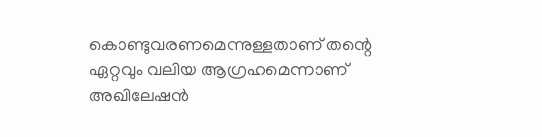കൊണ്ടുവരണമെന്നുള്ളതാണ് തന്റെ ഏറ്റവും വലിയ ആഗ്രഹമെന്നാണ് അഖിലേഷന്‍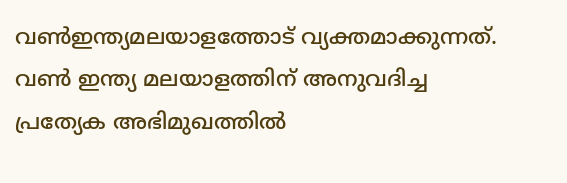വണ്‍ഇന്ത്യമലയാളത്തോട് വ്യക്തമാക്കുന്നത്. വണ്‍ ഇന്ത്യ മലയാളത്തിന് അനുവദിച്ച പ്രത്യേക അഭിമുഖത്തില്‍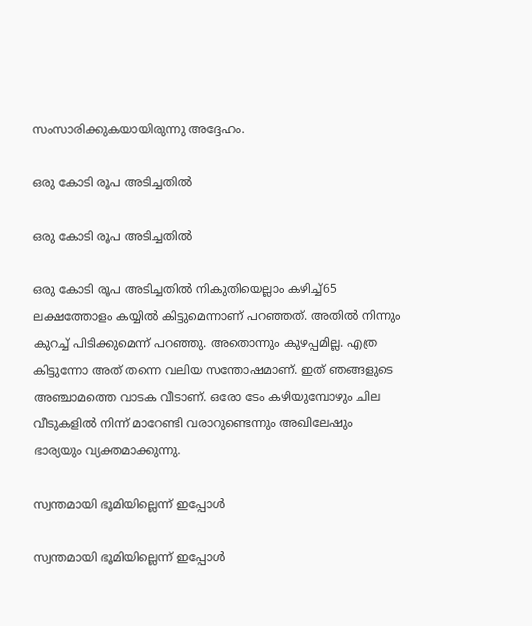സംസാരിക്കുകയായിരുന്നു അദ്ദേഹം.

ഒരു കോടി രൂപ അടിച്ചതില്‍

ഒരു കോടി രൂപ അടിച്ചതില്‍

ഒരു കോടി രൂപ അടിച്ചതില്‍ നികുതിയെല്ലാം കഴിച്ച്65 ലക്ഷത്തോളം കയ്യില്‍ കിട്ടുമെന്നാണ് പറഞ്ഞത്. അതില്‍ നിന്നും കുറച്ച് പിടിക്കുമെന്ന് പറഞ്ഞു. അതൊന്നും കുഴപ്പമില്ല. എത്ര കിട്ടുന്നോ അത് തന്നെ വലിയ സന്തോഷമാണ്. ഇത് ഞങ്ങളുടെ അഞ്ചാമത്തെ വാടക വീടാണ്. ഒരോ ടേം കഴിയുമ്പോഴും ചില വീടുകളില്‍ നിന്ന് മാറേണ്ടി വരാറുണ്ടെന്നും അഖിലേഷും ഭാര്യയും വ്യക്തമാക്കുന്നു.

സ്വന്തമായി ഭൂമിയില്ലെന്ന് ഇപ്പോള്‍

സ്വന്തമായി ഭൂമിയില്ലെന്ന് ഇപ്പോള്‍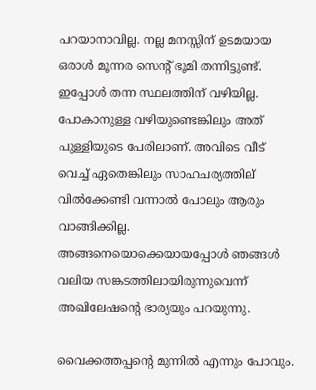പറയാനാവില്ല. നല്ല മനസ്സിന് ഉടമയായ ഒരാള്‍ മൂന്നര സെന്റ് ഭൂമി തന്നിട്ടുണ്ട്. ഇപ്പോള്‍ തന്ന സ്ഥലത്തിന് വഴിയില്ല. പോകാനുള്ള വഴിയുണ്ടെങ്കിലും അത് പുള്ളിയുടെ പേരിലാണ്. അവിടെ വീട് വെച്ച് ഏതെങ്കിലും സാഹചര്യത്തില് വില്‍ക്കേണ്ടി വന്നാല്‍ പോലും ആരും വാങ്ങിക്കില്ല. അങ്ങനെയൊക്കെയായപ്പോള്‍ ഞങ്ങള്‍ വലിയ സങ്കടത്തിലായിരുന്നുവെന്ന് അഖിലേഷന്റെ ഭാര്യയും പറയുന്നു.

വൈക്കത്തപ്പന്റെ മുന്നില്‍ എന്നും പോവും.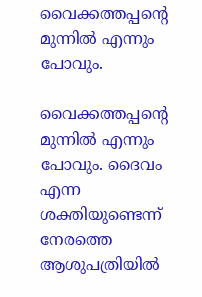വൈക്കത്തപ്പന്റെ മുന്നില്‍ എന്നും പോവും.

വൈക്കത്തപ്പന്റെ മുന്നില്‍ എന്നും പോവും. ദൈവം എന്ന ശക്തിയുണ്ടെന്ന് നേരത്തെ ആശുപത്രിയില്‍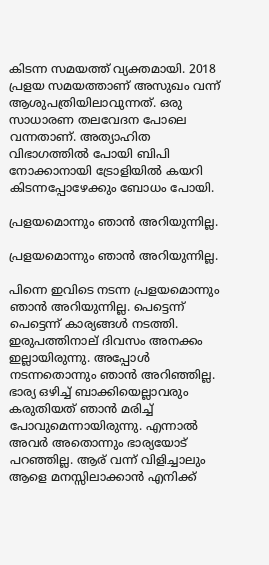കിടന്ന സമയത്ത് വ്യക്തമായി. 2018 പ്രളയ സമയത്താണ് അസുഖം വന്ന് ആശുപത്രിയിലാവുന്നത്. ഒരു സാധാരണ തലവേദന പോലെ വന്നതാണ്. അത്യാഹിത വിഭാഗത്തില്‍ പോയി ബിപി നോക്കാനായി ട്രോളിയില്‍ കയറി കിടന്നപ്പോഴേക്കും ബോധം പോയി.

പ്രളയമൊന്നും ഞാന്‍ അറിയുന്നില്ല.

പ്രളയമൊന്നും ഞാന്‍ അറിയുന്നില്ല.

പിന്നെ ഇവിടെ നടന്ന പ്രളയമൊന്നും ഞാന്‍ അറിയുന്നില്ല. പെട്ടെന്ന് പെട്ടെന്ന് കാര്യങ്ങള്‍ നടത്തി. ഇരുപത്തിനാല് ദിവസം അനക്കം ഇല്ലായിരുന്നു. അപ്പോള്‍ നടന്നതൊന്നും ഞാന്‍ അറിഞ്ഞില്ല. ഭാര്യ ഒഴിച്ച് ബാക്കിയെല്ലാവരും കരുതിയത് ഞാന്‍ മരിച്ച് പോവുമെന്നായിരുന്നു. എന്നാല്‍ അവർ അതൊന്നും ഭാര്യയോട് പറഞ്ഞില്ല. ആര് വന്ന് വിളിച്ചാലും ആളെ മനസ്സിലാക്കാന്‍ എനിക്ക്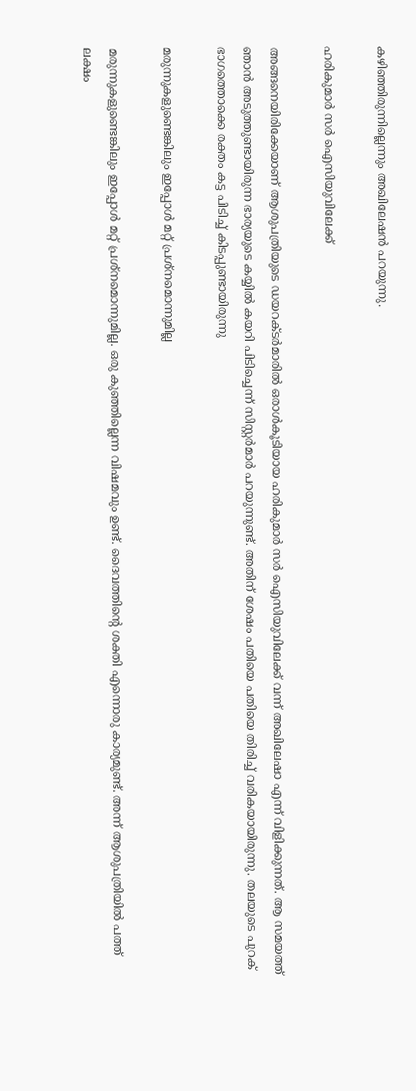കഴിഞ്ഞിരുന്നില്ലെന്നും അഖിലേഷന്‍ പറയുന്നു.

ഹരികുമാർ സർ ഐസിയുവിലേക്ക്

അങ്ങനെയിരിക്കേയാണ് ആശുപത്രിയുടെ ഡയറക്ടർമാരില്‍ ഒരാള്‍കൂടിയായ ഹരികുമാർ സർ ഐസിയുവിലേക്ക് വന്ന് അഖിലേഷാ എന്ന് വിളിക്കുന്നത്. ആ സമയത്ത് ഞാന്‍ അടുത്തുണ്ടായിരുന്ന ഭാര്യയുടെ കയ്യില്‍ കയറി പിടിച്ചെന്ന് സിസ്റ്റർമാർ പറയുന്നുണ്ട്. അതിന് ശേഷം പതിയെ പതിയെ തിരിച്ച് വരികയായിരുന്നു. തലയുടെ പുറക് ഭാഗത്തൊക്കെ രക്തം കട്ട പിടിച്ച് കിടപ്പുണ്ടായിരുന്നു

മരുന്നുകളുണ്ടെങ്കിലും ഇപ്പോള്‍ മറ്റ് പ്രശ്നമൊന്നുമില്ല

മരുന്നുകളുണ്ടെങ്കിലും ഇപ്പോള്‍ മറ്റ് പ്രശ്നമൊന്നുമില്ല. ഒരു കുഞ്ഞില്ലെന്ന വിഷമവും ഉണ്ട്. ദൈവത്തിന്റെ ശക്തി എന്നൊരു കാര്യമുണ്ട്. അന്ന് ആശുപത്രിയില്‍ പത്ത് ലക്ഷം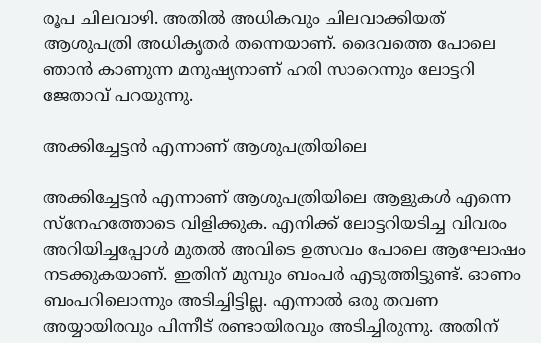രൂപ ചിലവാഴി. അതില്‍ അധികവും ചിലവാക്കിയത് ആശുപത്രി അധികൃതർ തന്നെയാണ്. ദൈവത്തെ പോലെ ഞാന്‍ കാണുന്ന മനുഷ്യനാണ് ഹരി സാറെന്നും ലോട്ടറി ജേതാവ് പറയുന്നു.

അക്കിച്ചേട്ടന്‍ എന്നാണ് ആശുപത്രിയിലെ

അക്കിച്ചേട്ടന്‍ എന്നാണ് ആശുപത്രിയിലെ ആളുകള്‍ എന്നെ സ്നേഹത്തോടെ വിളിക്കുക. എനിക്ക് ലോട്ടറിയടിച്ച വിവരം അറിയിച്ചപ്പോള്‍ മുതല്‍ അവിടെ ഉത്സവം പോലെ ആഘോഷം നടക്കുകയാണ്. ഇതിന് മുമ്പും ബംപർ എടുത്തിട്ടുണ്ട്. ഓണം ബംപറിലൊന്നും അടിച്ചിട്ടില്ല. എന്നാല്‍ ഒരു തവണ അയ്യായിരവും പിന്നീട് രണ്ടായിരവും അടിച്ചിരുന്നു. അതിന്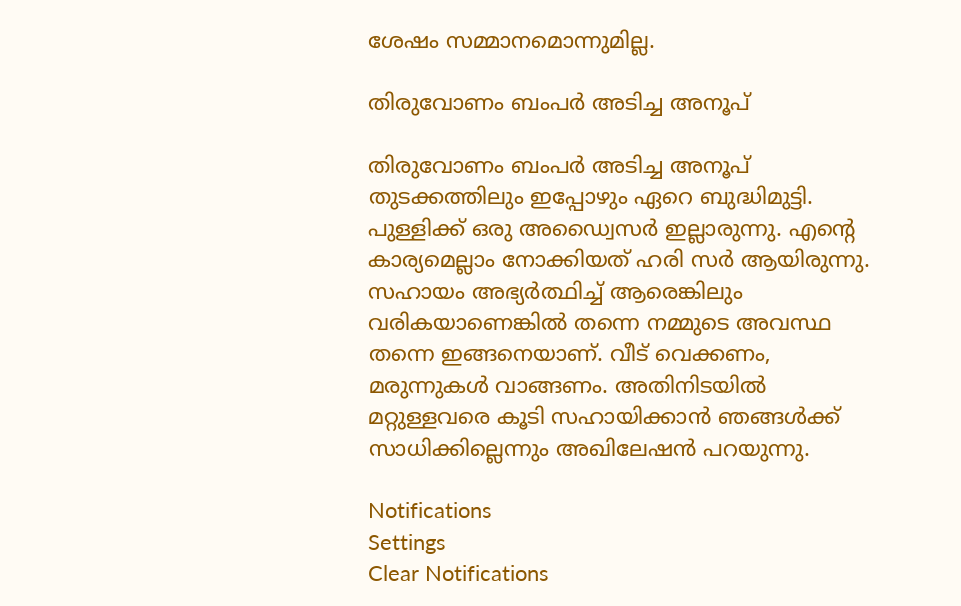ശേഷം സമ്മാനമൊന്നുമില്ല.

തിരുവോണം ബംപർ അടിച്ച അനൂപ്

തിരുവോണം ബംപർ അടിച്ച അനൂപ് തുടക്കത്തിലും ഇപ്പോഴും ഏറെ ബുദ്ധിമുട്ടി. പുള്ളിക്ക് ഒരു അഡ്വൈസർ ഇല്ലാരുന്നു. എന്റെ കാര്യമെല്ലാം നോക്കിയത് ഹരി സർ ആയിരുന്നു. സഹായം അഭ്യർത്ഥിച്ച് ആരെങ്കിലും വരികയാണെങ്കില്‍ തന്നെ നമ്മുടെ അവസ്ഥ തന്നെ ഇങ്ങനെയാണ്. വീട് വെക്കണം, മരുന്നുകള്‍ വാങ്ങണം. അതിനിടയില്‍ മറ്റുള്ളവരെ കൂടി സഹായിക്കാന്‍ ഞങ്ങള്‍ക്ക് സാധിക്കില്ലെന്നും അഖിലേഷന്‍ പറയുന്നു.

Notifications
Settings
Clear Notifications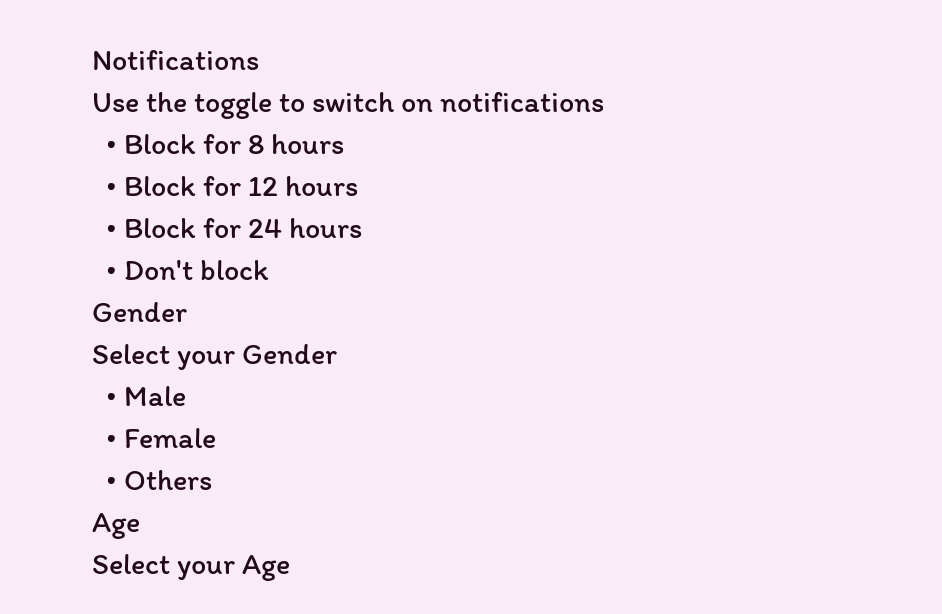Notifications
Use the toggle to switch on notifications
  • Block for 8 hours
  • Block for 12 hours
  • Block for 24 hours
  • Don't block
Gender
Select your Gender
  • Male
  • Female
  • Others
Age
Select your Age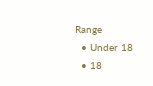Range
  • Under 18
  • 18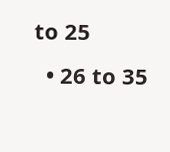to 25
  • 26 to 35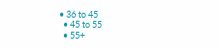• 36 to 45
  • 45 to 55
  • 55+